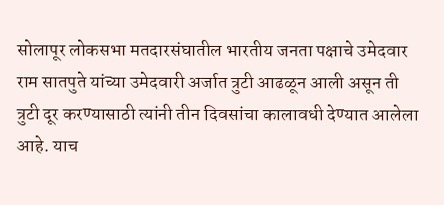सोलापूर लोकसभा मतदारसंघातील भारतीय जनता पक्षाचे उमेदवार राम सातपुते यांच्या उमेदवारी अर्जात त्रुटी आढळून आली असून ती त्रुटी दूर करण्यासाठी त्यांनी तीन दिवसांचा कालावधी देण्यात आलेला आहे. याच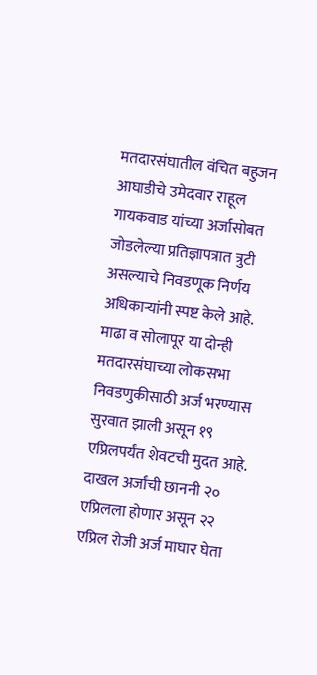मतदारसंघातील वंचित बहुजन आघाडीचे उमेदवार राहूल गायकवाड यांच्या अर्जासोबत जोडलेल्या प्रतिज्ञापत्रात त्रुटी असल्याचे निवडणूक निर्णय अधिकाऱ्यांनी स्पष्ट केले आहे.
माढा व सोलापूर या दोन्ही मतदारसंघाच्या लोकसभा निवडणुकीसाठी अर्ज भरण्यास सुरवात झाली असून १९ एप्रिलपर्यंत शेवटची मुदत आहे. दाखल अर्जांची छाननी २० एप्रिलला होणार असून २२ एप्रिल रोजी अर्ज माघार घेता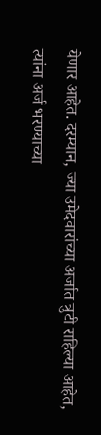येणार आहेत. दरम्यान, ज्या उमेदवारांच्या अर्जात त्रुटी राहिल्या आहेत, त्यांना अर्ज भरण्याच्या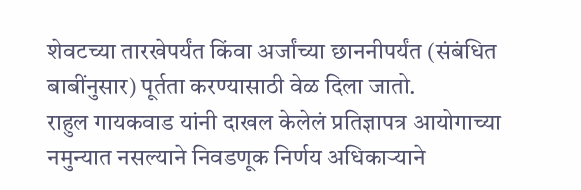शेवटच्या तारखेपर्यंत किंवा अर्जांच्या छाननीपर्यंत (संबंधित बाबींनुसार) पूर्तता करण्यासाठी वेळ दिला जातो.
राहुल गायकवाड यांनी दाखल केलेलं प्रतिज्ञापत्र आयोगाच्या नमुन्यात नसल्याने निवडणूक निर्णय अधिकाऱ्याने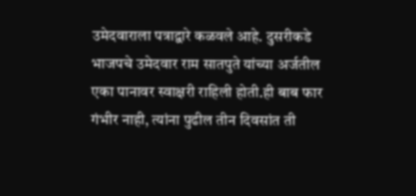उमेदवाराला पत्राद्वारे कळवले आहे. दुसरीकडे भाजपचे उमेदवार राम सातपुते यांच्या अर्जतील एका पानावर स्वाक्षरी राहिली होती.ही बाब फार गंभीर नाही, त्यांना पुढील तीन दिवसांत ती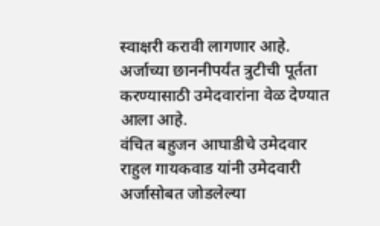स्वाक्षरी करावी लागणार आहे. अर्जाच्या छाननीपर्यंत त्रुटीची पूर्तता करण्यासाठी उमेदवारांना वेळ देण्यात आला आहे.
वंचित बहुजन आघाडीचे उमेदवार राहुल गायकवाड यांनी उमेदवारी अर्जासोबत जोडलेल्या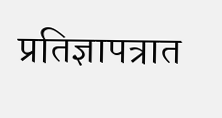प्रतिज्ञापत्रात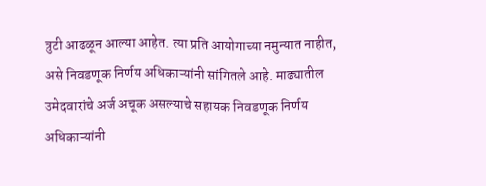त्रुटी आढळून आल्या आहेत. त्या प्रति आयोगाच्या नमुन्यात नाहीत, असे निवडणूक निर्णय अधिकाऱ्यांनी सांगितले आहे. माढ्यातील उमेदवारांचे अर्ज अचूक असल्याचे सहायक निवडणूक निर्णय अधिकाऱ्यांनी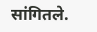सांगितले.